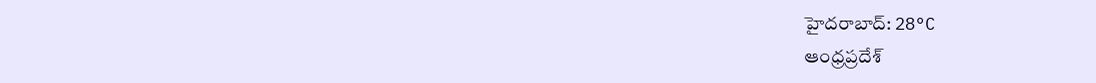హైదరాబాద్: 28°C
ఆంధ్రప్రదేశ్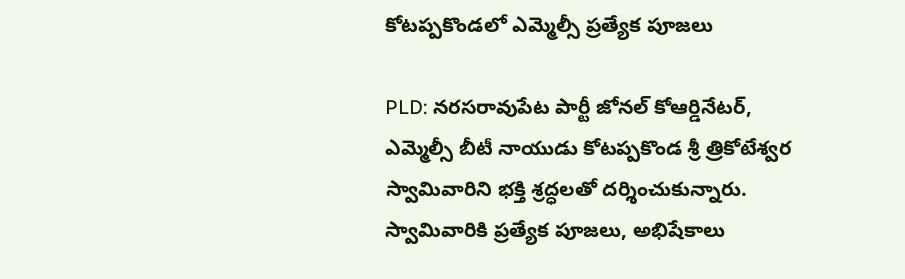కోటప్పకొండలో ఎమ్మెల్సీ ప్రత్యేక పూజలు

PLD: నరసరావుపేట పార్టీ జోనల్ కోఆర్డినేటర్, ఎమ్మెల్సీ బీటీ నాయుడు కోటప్పకొండ శ్రీ త్రికోటేశ్వర స్వామివారిని భక్తి శ్రద్ధలతో దర్శించుకున్నారు. స్వామివారికి ప్రత్యేక పూజలు, అభిషేకాలు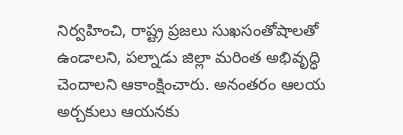నిర్వహించి, రాష్ట్ర ప్రజలు సుఖసంతోషాలతో ఉండాలని, పల్నాడు జిల్లా మరింత అభివృద్ధి చెందాలని ఆకాంక్షించారు. అనంతరం ఆలయ అర్చకులు ఆయనకు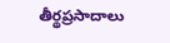తీర్థప్రసాదాలు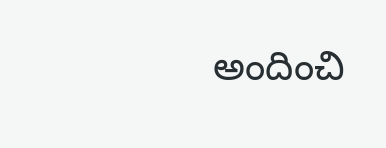అందించి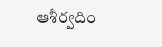ఆశీర్వదిం